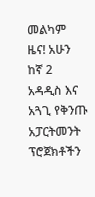መልካም ዜና! አሁን ከኛ 2 አዳዲስ እና አጓጊ የቅንጡ አፓርትመንት ፕሮጀክቶችን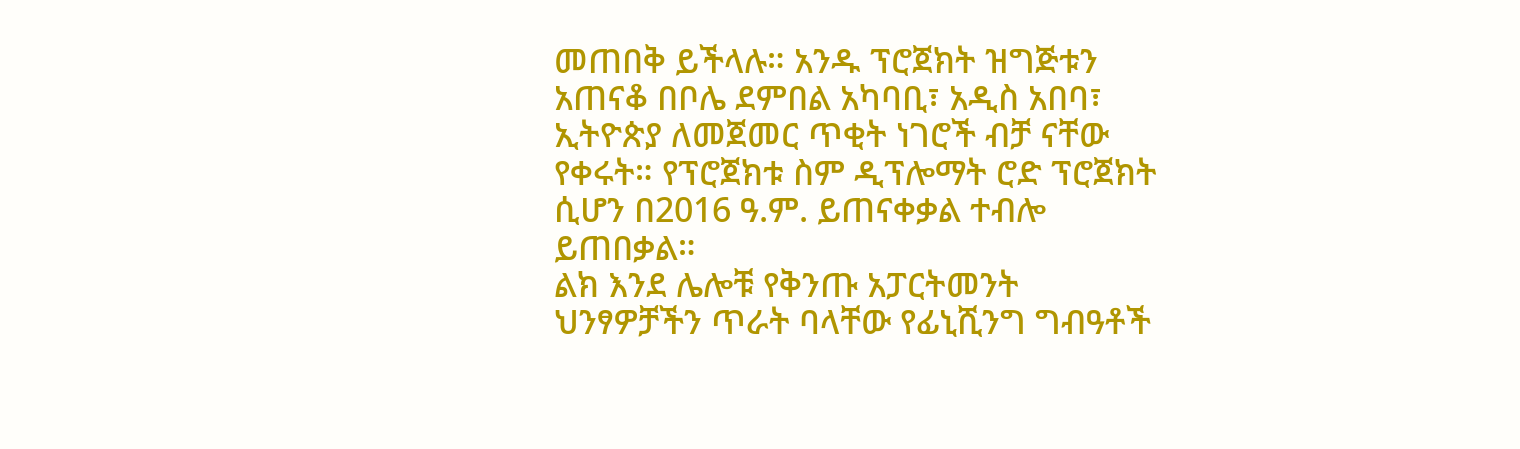መጠበቅ ይችላሉ። አንዱ ፕሮጀክት ዝግጅቱን አጠናቆ በቦሌ ደምበል አካባቢ፣ አዲስ አበባ፣ ኢትዮጵያ ለመጀመር ጥቂት ነገሮች ብቻ ናቸው የቀሩት። የፕሮጀክቱ ስም ዲፕሎማት ሮድ ፕሮጀክት ሲሆን በ2016 ዓ.ም. ይጠናቀቃል ተብሎ ይጠበቃል።
ልክ እንደ ሌሎቹ የቅንጡ አፓርትመንት ህንፃዎቻችን ጥራት ባላቸው የፊኒሺንግ ግብዓቶች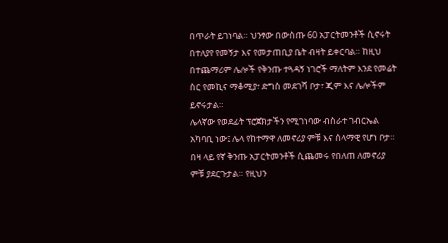በጥራት ይገነባል። ህንፃው በውስጡ 60 አፓርትመንቶች ሲኖሩት በተለያየ የመኝታ እና የመታጠቢያ ቤት ብዛት ይቀርባል። ከዚህ በተጨማሪም ሌሎች የቅንጡ ተጓዳኝ ነገሮች ማለትም እንደ የመሬት ስር የመኪና ማቆሚያ፣ ድግስ መደገሻ ቦታ፣ ጂም እና ሌሎችም ይኖሩታል።
ሌላኛው የወደፊት ፕሮጀክታችን የሚገነባው ብስራተ ገብርኤል አካባቢ ነው፤ ሌላ የከተማዋ ለመኖሪያ ምቹ እና ሰላማዊ የሆነ ቦታ። በዛ ላይ የኛ ቅንጡ አፓርትመንቶች ሲጨመሩ የበለጠ ለመኖሪያ ምቹ ያደርጉታል። የዚህን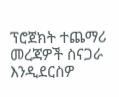ፕሮጀክት ተጨማሪ መረጃዎች ስናጋራ እንዲደርስዎ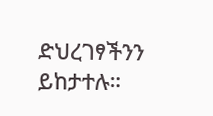ድህረገፃችንን ይከታተሉ።